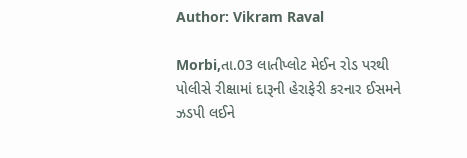Author: Vikram Raval

Morbi,તા.03 લાતીપ્લોટ મેઈન રોડ પરથી પોલીસે રીક્ષામાં દારૂની હેરાફેરી કરનાર ઈસમને ઝડપી લઈને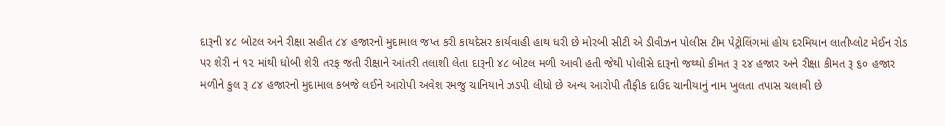દારૂની ૪૮ બોટલ અને રીક્ષા સહીત ૮૪ હજારનો મુદામાલ જપ્ત કરી કાયદેસર કાર્યવાહી હાથ ધરી છે મોરબી સીટી એ ડીવીઝન પોલીસ ટીમ પેટ્રોલિંગમાં હોય દરમિયાન લાતીપ્લોટ મેઈન રોડ પર શેરી નં ૧૨ માંથી ધોબી શેરી તરફ જતી રીક્ષાને આંતરી તલાશી લેતા દારૂની ૪૮ બોટલ મળી આવી હતી જેથી પોલીસે દારૂનો જથ્થો કીમત રૂ ૨૪ હજાર અને રીક્ષા કીમત રૂ ૬૦ હજાર મળીને કુલ રૂ ૮૪ હજારનો મુદામાલ કબજે લઈને આરોપી અવેશ રમજુ ચાનિયાને ઝડપી લીધો છે અન્ય આરોપી તૌફીક દાઉદ ચાનીયાનું નામ ખુલતા તપાસ ચલાવી છે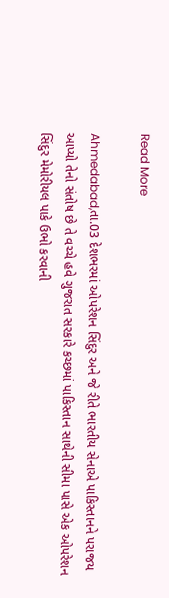Read More

Ahmedabad,તા.03 દેશભરમાં ઓપરેશન સિંદુર અને જે રીતે ભારતીય સેનાએ પાકિસ્તાનને પરાજય આપ્યો તેનો સંતોષ છે તે વચ્ચે હવે ગુજરાત સરકારે કચ્છમાં પાકિસ્તાન સાથેની સીમા પાસે એક ઓપરેશન સિંદુર મેમોરીયલ પાકે ઉભો કરવાની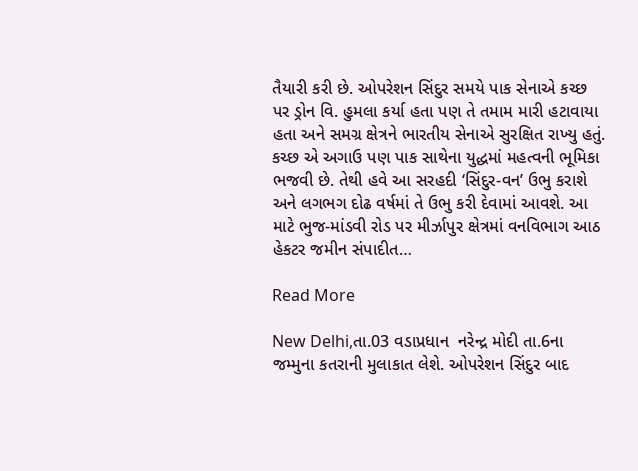તૈયારી કરી છે. ઓપરેશન સિંદુર સમયે પાક સેનાએ કચ્છ પર ડ્રોન વિ. હુમલા કર્યા હતા પણ તે તમામ મારી હટાવાયા હતા અને સમગ્ર ક્ષેત્રને ભારતીય સેનાએ સુરક્ષિત રાખ્યુ હતું. કચ્છ એ અગાઉ પણ પાક સાથેના યુદ્ધમાં મહત્વની ભૂમિકા ભજવી છે. તેથી હવે આ સરહદી ‘સિંદુર-વન’ ઉભુ કરાશે અને લગભગ દોઢ વર્ષમાં તે ઉભુ કરી દેવામાં આવશે. આ માટે ભુજ-માંડવી રોડ પર મીર્ઝાપુર ક્ષેત્રમાં વનવિભાગ આઠ હેકટર જમીન સંપાદીત…

Read More

New Delhi,તા.03 વડાપ્રધાન  નરેન્દ્ર મોદી તા.6ના જમ્મુના કતરાની મુલાકાત લેશે. ઓપરેશન સિંદુર બાદ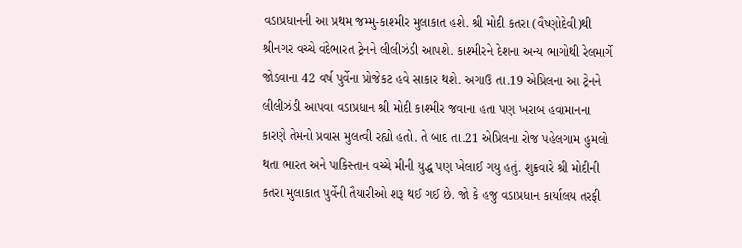વડાપ્રધાનની આ પ્રથમ જમ્મુ-કાશ્મીર મુલાકાત હશે. શ્રી મોદી કતરા (વૈષ્ણોદેવી)થી શ્રીનગર વચ્ચે વંદેભારત ટ્રેનને લીલીઝંડી આપશે. કાશ્મીરને દેશના અન્ય ભાગોથી રેલમાર્ગે જોડવાના 42 વર્ષ પુર્વેના પ્રોજેકટ હવે સાકાર થશે. અગાઉ તા.19 એપ્રિલના આ ટ્રેનને લીલીઝંડી આપવા વડાપ્રધાન શ્રી મોદી કાશ્મીર જવાના હતા પણ ખરાબ હવામાનના કારણે તેમનો પ્રવાસ મુલત્વી રહ્યો હતો. તે બાદ તા.21 એપ્રિલના રોજ પહેલગામ હુમલો થતા ભારત અને પાકિસ્તાન વચ્ચે મીની યુદ્ધ પણ ખેલાઈ ગયુ હતું. શુક્રવારે શ્રી મોદીની કતરા મુલાકાત પુર્વેની તૈયારીઓ શરૂ થઈ ગઈ છે. જો કે હજુ વડાપ્રધાન કાર્યાલય તરફી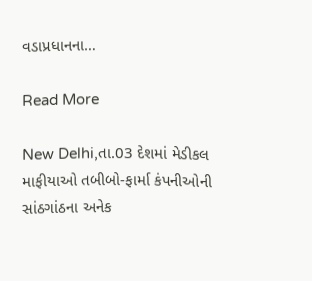વડાપ્રધાનના…

Read More

New Delhi,તા.03 દેશમાં મેડીકલ માફીયાઓ તબીબો-ફાર્મા કંપનીઓની સાંઠગાંઠના અનેક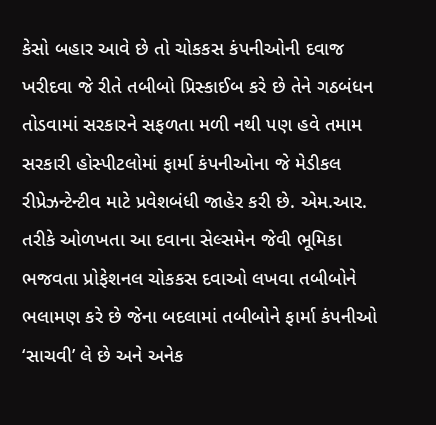કેસો બહાર આવે છે તો ચોકકસ કંપનીઓની દવાજ ખરીદવા જે રીતે તબીબો પ્રિસ્કાઈબ કરે છે તેને ગઠબંધન તોડવામાં સરકારને સફળતા મળી નથી પણ હવે તમામ સરકારી હોસ્પીટલોમાં ફાર્મા કંપનીઓના જે મેડીકલ રીપ્રેઝન્ટેન્ટીવ માટે પ્રવેશબંધી જાહેર કરી છે. એમ.આર. તરીકે ઓળખતા આ દવાના સેલ્સમેન જેવી ભૂમિકા ભજવતા પ્રોફેશનલ ચોકકસ દવાઓ લખવા તબીબોને ભલામણ કરે છે જેના બદલામાં તબીબોને ફાર્મા કંપનીઓ ‘સાચવી’ લે છે અને અનેક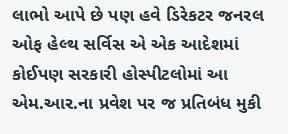લાભો આપે છે પણ હવે ડિરેકટર જનરલ ઓફ હેલ્થ સર્વિસ એ એક આદેશમાં કોઈપણ સરકારી હોસ્પીટલોમાં આ એમ.આર.ના પ્રવેશ પર જ પ્રતિબંધ મુકી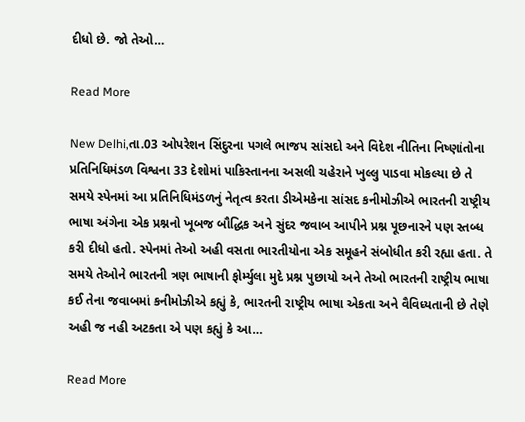દીધો છે. જો તેઓ…

Read More

New Delhi,તા.03 ઓપરેશન સિંદુરના પગલે ભાજપ સાંસદો અને વિદેશ નીતિના નિષ્ણાંતોના પ્રતિનિધિમંડળ વિશ્વના 33 દેશોમાં પાકિસ્તાનના અસલી ચહેરાને ખુલ્લુ પાડવા મોકલ્યા છે તે સમયે સ્પેનમાં આ પ્રતિનિધિમંડળનું નેતૃત્વ કરતા ડીએમકેના સાંસદ કનીમોઝીએ ભારતની રાષ્ટ્રીય ભાષા અંગેના એક પ્રશ્નનો ખૂબજ બૌદ્ધિક અને સુંદર જવાબ આપીને પ્રશ્ન પૂછનારને પણ સ્તબ્ધ કરી દીધો હતો. સ્પેનમાં તેઓ અહી વસતા ભારતીયોના એક સમૂહને સંબોધીત કરી રહ્યા હતા. તે સમયે તેઓને ભારતની ત્રણ ભાષાની ફોર્મ્યુલા મુદે પ્રશ્ન પુછાયો અને તેઓ ભારતની રાષ્ટ્રીય ભાષા કઈ તેના જવાબમાં કનીમોઝીએ કહ્યું કે, ભારતની રાષ્ટ્રીય ભાષા એકતા અને વૈવિધ્યતાની છે તેણે અહી જ નહી અટકતા એ પણ કહ્યું કે આ…

Read More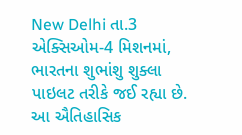New Delhi તા.3 એક્સિઓમ-4 મિશનમાં, ભારતના શુભાંશુ શુક્લા પાઇલટ તરીકે જઈ રહ્યા છે. આ ઐતિહાસિક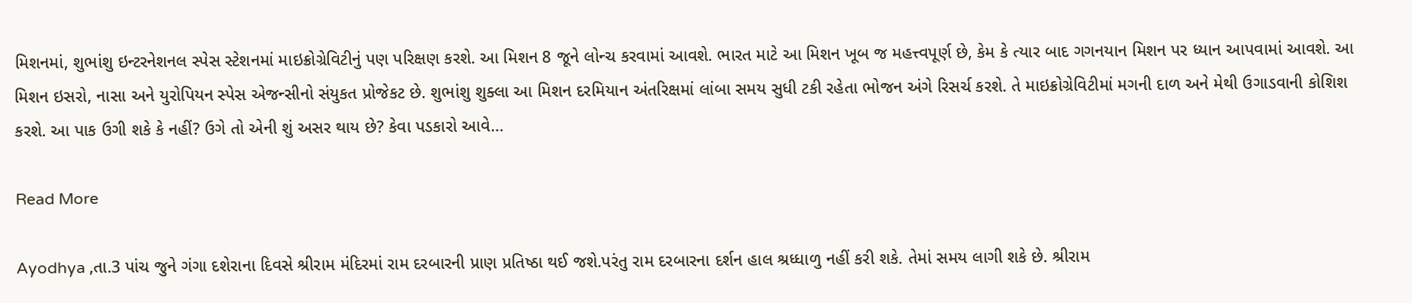મિશનમાં, શુભાંશુ ઇન્ટરનેશનલ સ્પેસ સ્ટેશનમાં માઇક્રોગ્રેવિટીનું પણ પરિક્ષણ કરશે. આ મિશન 8 જૂને લોન્ચ કરવામાં આવશે. ભારત માટે આ મિશન ખૂબ જ મહત્ત્વપૂર્ણ છે, કેમ કે ત્યાર બાદ ગગનયાન મિશન પર ધ્યાન આપવામાં આવશે. આ મિશન ઇસરો, નાસા અને યુરોપિયન સ્પેસ એજન્સીનો સંયુકત પ્રોજેકટ છે. શુભાંશુ શુક્લા આ મિશન દરમિયાન અંતરિક્ષમાં લાંબા સમય સુધી ટકી રહેતા ભોજન અંગે રિસર્ચ કરશે. તે માઇક્રોગ્રેવિટીમાં મગની દાળ અને મેથી ઉગાડવાની કોશિશ કરશે. આ પાક ઉગી શકે કે નહીં? ઉગે તો એની શું અસર થાય છે? કેવા પડકારો આવે…

Read More

Ayodhya ,તા.3 પાંચ જુને ગંગા દશેરાના દિવસે શ્રીરામ મંદિરમાં રામ દરબારની પ્રાણ પ્રતિષ્ઠા થઈ જશે.પરંતુ રામ દરબારના દર્શન હાલ શ્રધ્ધાળુ નહીં કરી શકે. તેમાં સમય લાગી શકે છે. શ્રીરામ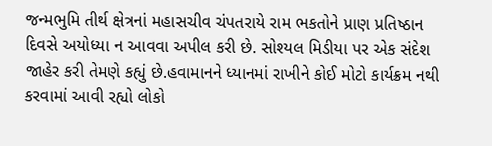જન્મભુમિ તીર્થ ક્ષેત્રનાં મહાસચીવ ચંપતરાયે રામ ભકતોને પ્રાણ પ્રતિષ્ઠાન દિવસે અયોધ્યા ન આવવા અપીલ કરી છે. સોશ્યલ મિડીયા પર એક સંદેશ જાહેર કરી તેમણે કહ્યું છે.હવામાનને ધ્યાનમાં રાખીને કોઈ મોટો કાર્યક્રમ નથી કરવામાં આવી રહ્યો લોકો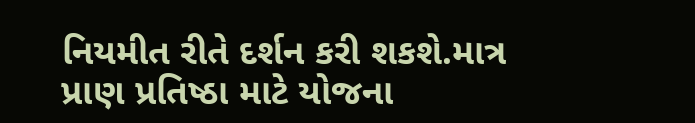નિયમીત રીતે દર્શન કરી શકશે.માત્ર પ્રાણ પ્રતિષ્ઠા માટે યોજના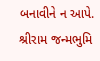બનાવીને ન આપે. શ્રીરામ જન્મભુમિ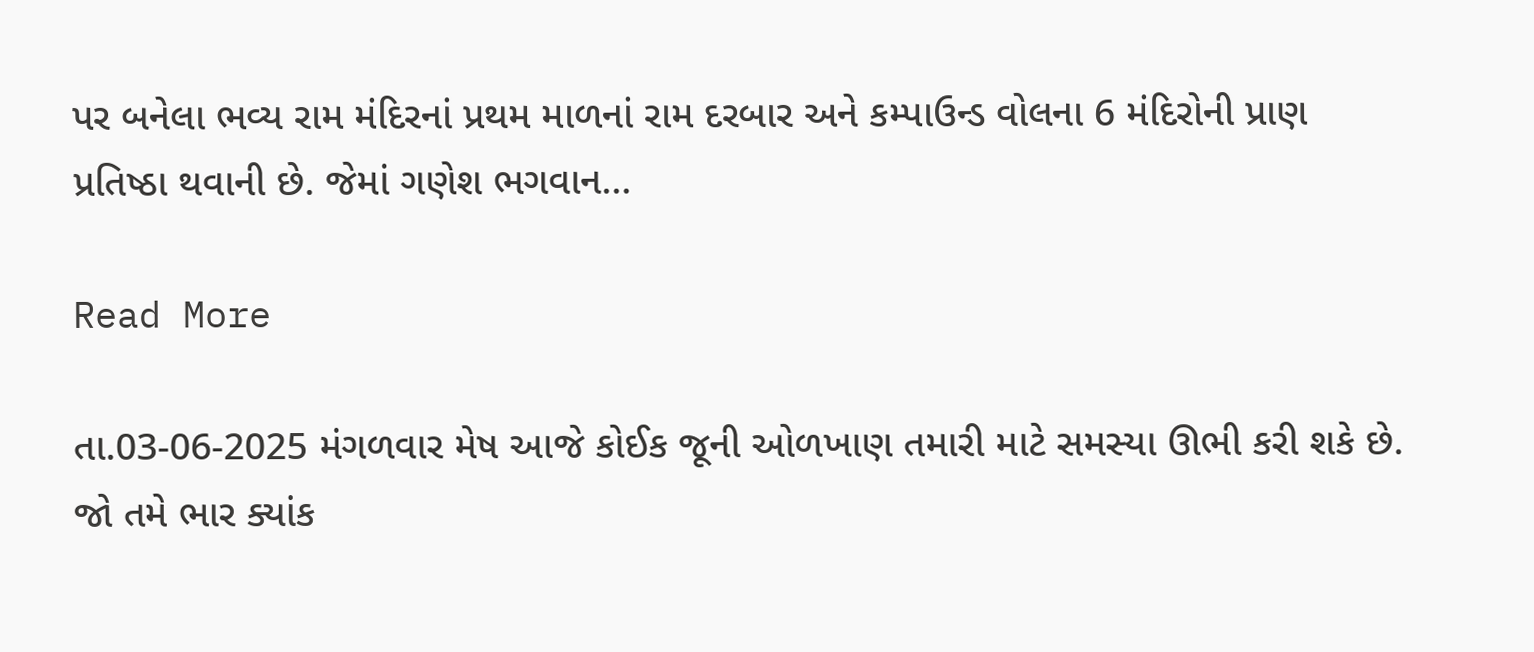પર બનેલા ભવ્ય રામ મંદિરનાં પ્રથમ માળનાં રામ દરબાર અને કમ્પાઉન્ડ વોલના 6 મંદિરોની પ્રાણ પ્રતિષ્ઠા થવાની છે. જેમાં ગણેશ ભગવાન…

Read More

તા.03-06-2025 મંગળવાર મેષ આજે કોઈક જૂની ઓળખાણ તમારી માટે સમસ્યા ઊભી કરી શકે છે. જો તમે ભાર ક્યાંક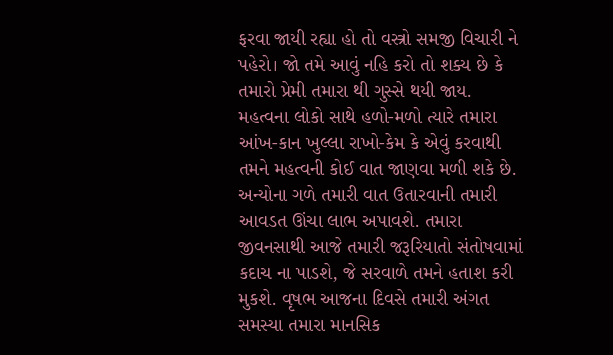ફરવા જાયી રહ્યા હો તો વસ્ત્રો સમજી વિચારી ને પહેરો। જો તમે આવું નહિ કરો તો શક્ય છે કે તમારો પ્રેમી તમારા થી ગુસ્સે થયી જાય. મહત્વના લોકો સાથે હળો-મળો ત્યારે તમારા આંખ-કાન ખુલ્લા રાખો-કેમ કે એવું કરવાથી તમને મહત્વની કોઈ વાત જાણવા મળી શકે છે. અન્યોના ગળે તમારી વાત ઉતારવાની તમારી આવડત ઊંચા લાભ અપાવશે. તમારા જીવનસાથી આજે તમારી જરૂરિયાતો સંતોષવામાં કદાચ ના પાડશે, જે સરવાળે તમને હતાશ કરી મુકશે. વૃષભ આજના દિવસે તમારી અંગત સમસ્યા તમારા માનસિક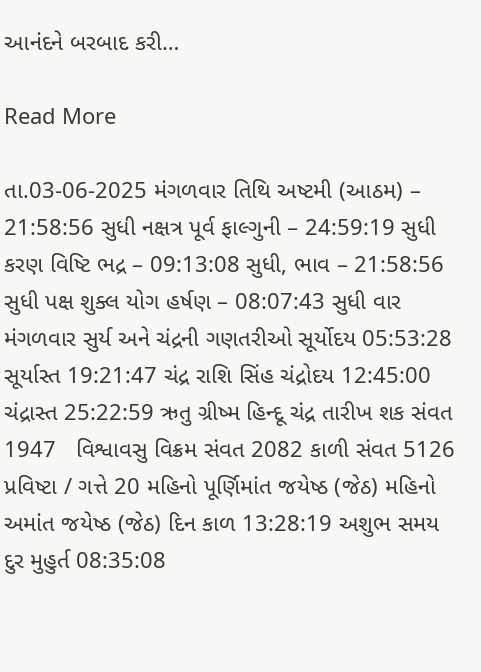આનંદને બરબાદ કરી…

Read More

તા.03-06-2025 મંગળવાર તિથિ અષ્ટમી (આઠમ) – 21:58:56 સુધી નક્ષત્ર પૂર્વ ફાલ્ગુની – 24:59:19 સુધી કરણ વિષ્ટિ ભદ્ર – 09:13:08 સુધી, ભાવ – 21:58:56 સુધી પક્ષ શુક્લ યોગ હર્ષણ – 08:07:43 સુધી વાર મંગળવાર સુર્ય અને ચંદ્રની ગણતરીઓ સૂર્યોદય 05:53:28 સૂર્યાસ્ત 19:21:47 ચંદ્ર રાશિ સિંહ ચંદ્રોદય 12:45:00 ચંદ્રાસ્ત 25:22:59 ઋતુ ગ્રીષ્મ હિન્દૂ ચંદ્ર તારીખ શક સંવત 1947   વિશ્વાવસુ વિક્રમ સંવત 2082 કાળી સંવત 5126 પ્રવિષ્ટા / ગત્તે 20 મહિનો પૂર્ણિમાંત જયેષ્ઠ (જેઠ) મહિનો અમાંત જયેષ્ઠ (જેઠ) દિન કાળ 13:28:19 અશુભ સમય દુર મુહુર્ત 08:35:08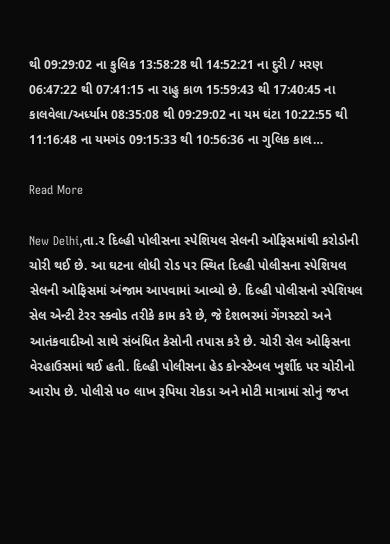થી 09:29:02 ના કુલિક 13:58:28 થી 14:52:21 ના દુરી / મરણ 06:47:22 થી 07:41:15 ના રાહુ કાળ 15:59:43 થી 17:40:45 ના કાલવેલા/અર્ધ્યામ 08:35:08 થી 09:29:02 ના યમ ઘંટા 10:22:55 થી 11:16:48 ના યમગંડ 09:15:33 થી 10:56:36 ના ગુલિક કાલ…

Read More

New Delhi,તા.૨ દિલ્હી પોલીસના સ્પેશિયલ સેલની ઓફિસમાંથી કરોડોની ચોરી થઈ છે. આ ઘટના લોધી રોડ પર સ્થિત દિલ્હી પોલીસના સ્પેશિયલ સેલની ઓફિસમાં અંજામ આપવામાં આવ્યો છે. દિલ્હી પોલીસનો સ્પેશિયલ સેલ એન્ટી ટેરર સ્ક્વોડ તરીકે કામ કરે છે, જે દેશભરમાં ગેંગસ્ટરો અને આતંકવાદીઓ સાથે સંબંધિત કેસોની તપાસ કરે છે. ચોરી સેલ ઓફિસના વેરહાઉસમાં થઈ હતી. દિલ્હી પોલીસના હેડ કોન્સ્ટેબલ ખુર્શીદ પર ચોરીનો આરોપ છે. પોલીસે ૫૦ લાખ રૂપિયા રોકડા અને મોટી માત્રામાં સોનું જપ્ત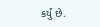કર્યું છે.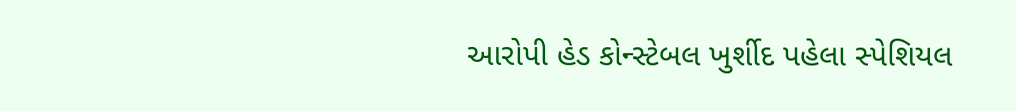આરોપી હેડ કોન્સ્ટેબલ ખુર્શીદ પહેલા સ્પેશિયલ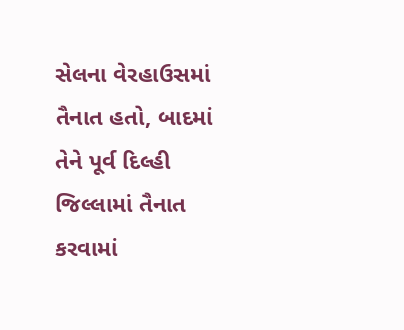સેલના વેરહાઉસમાં તૈનાત હતો, બાદમાં તેને પૂર્વ દિલ્હી જિલ્લામાં તૈનાત કરવામાં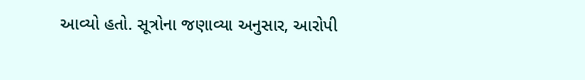આવ્યો હતો. સૂત્રોના જણાવ્યા અનુસાર, આરોપી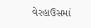વેરહાઉસમાં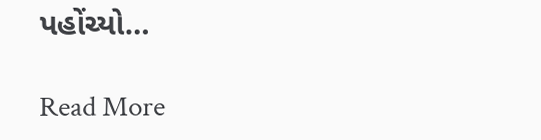પહોંચ્યો…

Read More